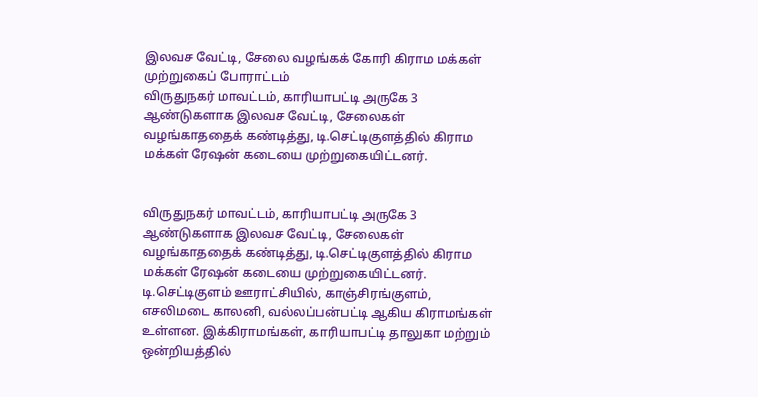இலவச வேட்டி, சேலை வழங்கக் கோரி கிராம மக்கள் முற்றுகைப் போராட்டம்
விருதுநகர் மாவட்டம், காரியாபட்டி அருகே 3 ஆண்டுகளாக இலவச வேட்டி, சேலைகள் வழங்காததைக் கண்டித்து, டி.செட்டிகுளத்தில் கிராம மக்கள் ரேஷன் கடையை முற்றுகையிட்டனர்.


விருதுநகர் மாவட்டம், காரியாபட்டி அருகே 3 ஆண்டுகளாக இலவச வேட்டி, சேலைகள் வழங்காததைக் கண்டித்து, டி.செட்டிகுளத்தில் கிராம மக்கள் ரேஷன் கடையை முற்றுகையிட்டனர்.
டி.செட்டிகுளம் ஊராட்சியில், காஞ்சிரங்குளம், எசலிமடை காலனி, வல்லப்பன்பட்டி ஆகிய கிராமங்கள் உள்ளன. இக்கிராமங்கள், காரியாபட்டி தாலுகா மற்றும் ஒன்றியத்தில்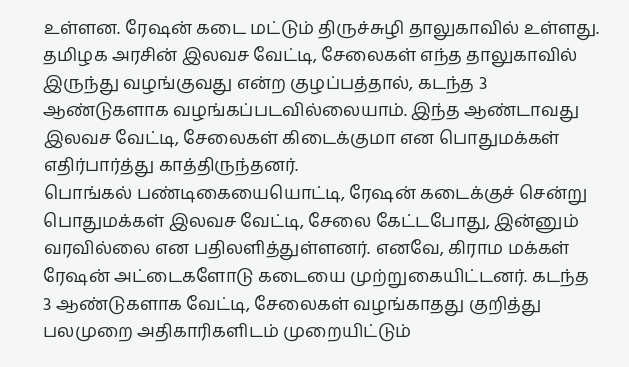உள்ளன. ரேஷன் கடை மட்டும் திருச்சுழி தாலுகாவில் உள்ளது.
தமிழக அரசின் இலவச வேட்டி, சேலைகள் எந்த தாலுகாவில் இருந்து வழங்குவது என்ற குழப்பத்தால், கடந்த 3 ஆண்டுகளாக வழங்கப்படவில்லையாம். இந்த ஆண்டாவது இலவச வேட்டி, சேலைகள் கிடைக்குமா என பொதுமக்கள் எதிர்பார்த்து காத்திருந்தனர்.
பொங்கல் பண்டிகையையொட்டி, ரேஷன் கடைக்குச் சென்று பொதுமக்கள் இலவச வேட்டி, சேலை கேட்டபோது, இன்னும் வரவில்லை என பதிலளித்துள்ளனர். எனவே, கிராம மக்கள் ரேஷன் அட்டைகளோடு கடையை முற்றுகையிட்டனர். கடந்த 3 ஆண்டுகளாக வேட்டி, சேலைகள் வழங்காதது குறித்து பலமுறை அதிகாரிகளிடம் முறையிட்டும்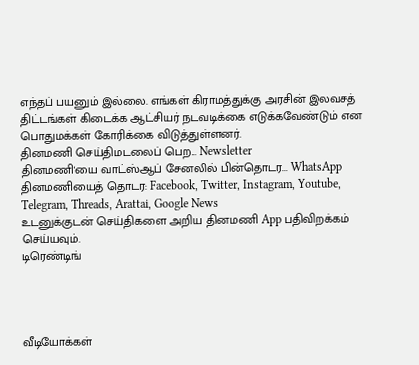எந்தப் பயனும் இல்லை. எங்கள் கிராமத்துக்கு அரசின் இலவசத் திட்டங்கள் கிடைக்க ஆட்சியர் நடவடிக்கை எடுக்கவேண்டும் என பொதுமக்கள் கோரிக்கை விடுத்துள்ளனர்.
தினமணி செய்திமடலைப் பெற... Newsletter
தினமணி'யை வாட்ஸ்ஆப் சேனலில் பின்தொடர... WhatsApp
தினமணியைத் தொடர: Facebook, Twitter, Instagram, Youtube, Telegram, Threads, Arattai, Google News
உடனுக்குடன் செய்திகளை அறிய தினமணி App பதிவிறக்கம் செய்யவும்.
டிரெண்டிங்




வீடியோக்கள்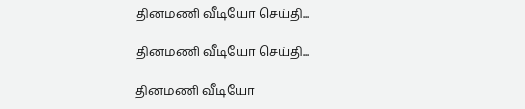தினமணி வீடியோ செய்தி...

தினமணி வீடியோ செய்தி...

தினமணி வீடியோ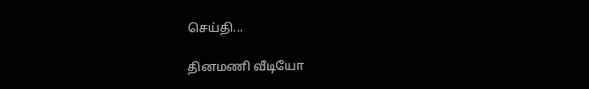செய்தி...

தினமணி வீடியோ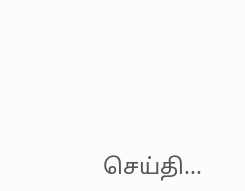செய்தி...